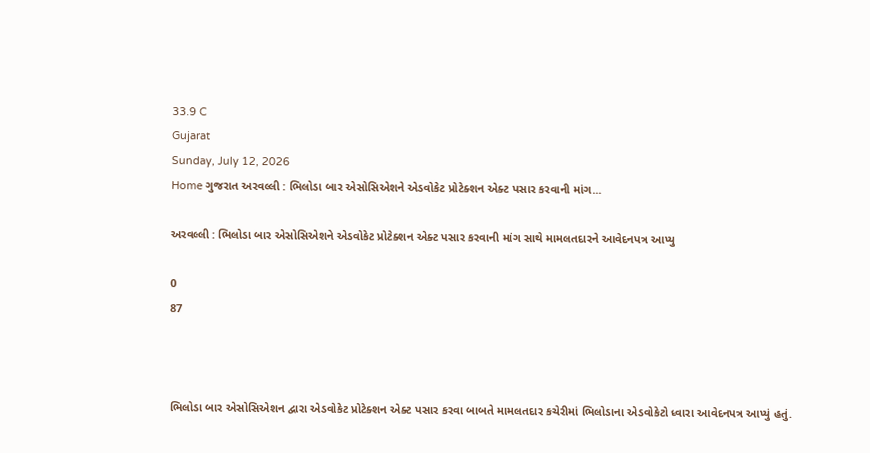33.9 C
Gujarat
Sunday, July 12, 2026
Home ગુજરાત અરવલ્લી : ભિલોડા બાર એસોસિએશને એડવોકેટ પ્રોટેક્શન એક્ટ પસાર કરવાની માંગ...

અરવલ્લી : ભિલોડા બાર એસોસિએશને એડવોકેટ પ્રોટેક્શન એક્ટ પસાર કરવાની માંગ સાથે મામલતદારને આવેદનપત્ર આપ્યુ

0
87



ભિલોડા બાર એસોસિએશન દ્વારા એડવોકેટ પ્રોટેક્શન એક્ટ પસાર કરવા બાબતે મામલતદાર કચેરીમાં ભિલોડાના એડવોકેટો ધ્વારા આવેદનપત્ર આપ્યું હતું.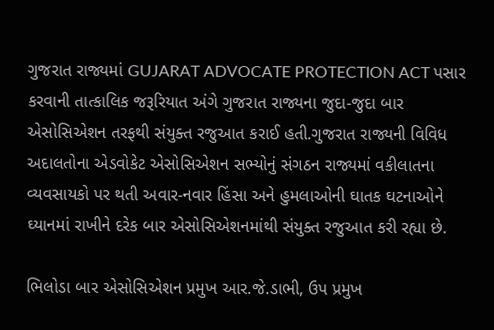ગુજરાત રાજ્યમાં GUJARAT ADVOCATE PROTECTION ACT પસાર કરવાની તાત્કાલિક જરૂરિયાત અંગે ગુજરાત રાજ્યના જુદા-જુદા બાર એસોસિએશન તરફથી સંયુક્ત રજુઆત કરાઈ હતી.ગુજરાત રાજ્યની વિવિધ અદાલતોના એડવોકેટ એસોસિએશન સભ્યોનું સંગઠન રાજ્યમાં વકીલાતના વ્યવસાયકો પર થતી અવાર-નવાર હિંસા અને હુમલાઓની ઘાતક ઘટનાઓને ઘ્યાનમાં રાખીને દરેક બાર એસોસિએશનમાંથી સંયુક્ત રજુઆત કરી રહ્યા છે.

ભિલોડા બાર એસોસિએશન પ્રમુખ આર.જે.ડાભી, ઉપ પ્રમુખ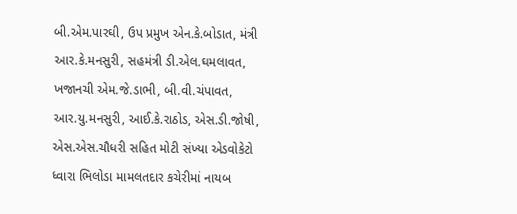બી.એમ.પારઘી, ઉપ પ્રમુખ એન.કે.બોડાત, મંત્રી આર.કે.મનસુરી, સહમંત્રી ડી.એલ.ઘમલાવત, ખજાનચી એમ.જે.ડાભી, બી.વી.ચંપાવત, આર.યુ.મનસુરી, આઈ.કે.રાઠોડ, એસ.ડી.જોષી, એસ.એસ.ચૌધરી સહિત મોટી સંખ્યા એડવોકેટો ધ્વારા ભિલોડા મામલતદાર કચેરીમાં નાયબ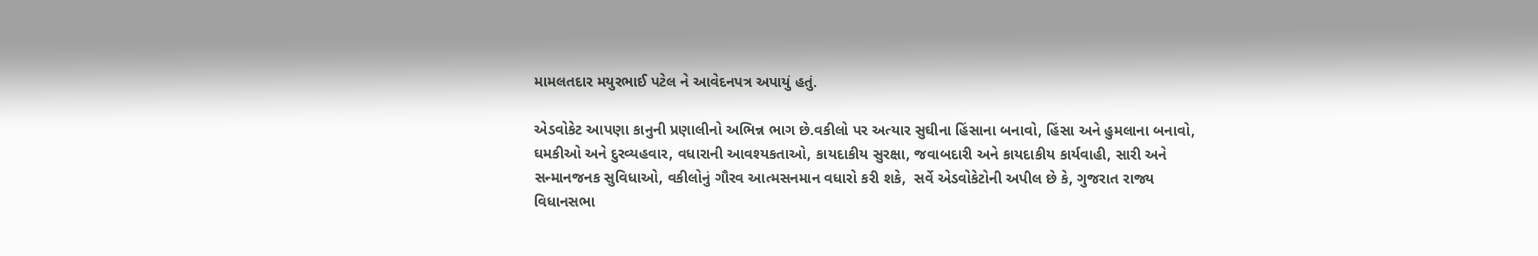મામલતદાર મયુરભાઈ પટેલ ને આવેદનપત્ર અપાયું હતું.

એડવોકેટ આપણા કાનુની પ્રણાલીનો અભિન્ન ભાગ છે.વકીલો પર અત્યાર સુઘીના હિંસાના બનાવો, હિંસા અને હુમલાના બનાવો, ઘમકીઓ અને દુરવ્યહવાર, વધારાની આવશ્યકતાઓ, કાયદાકીય સુરક્ષા, જવાબદારી અને કાયદાકીય કાર્યવાહી, સારી અને સન્માનજનક સુવિધાઓ, વકીલોનું ગૌરવ આત્મસનમાન વધારો કરી શકે,  સર્વે એડવોકેટોની અપીલ છે કે, ગુજરાત રાજ્ય વિધાનસભા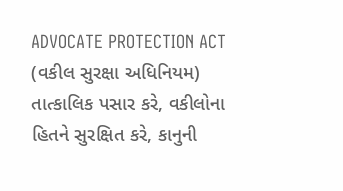ADVOCATE PROTECTION ACT (વકીલ સુરક્ષા અધિનિયમ) તાત્કાલિક પસાર કરે, વકીલોના હિતને સુરક્ષિત કરે, કાનુની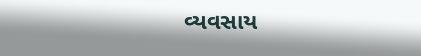વ્યવસાય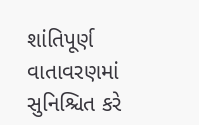શાંતિપૂર્ણ વાતાવરણમાં સુનિશ્ચિત કરે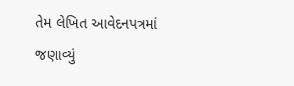તેમ લેખિત આવેદનપત્રમાં જણાવ્યું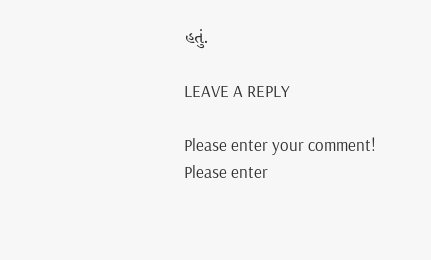હતું.

LEAVE A REPLY

Please enter your comment!
Please enter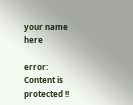your name here

error: Content is protected !!